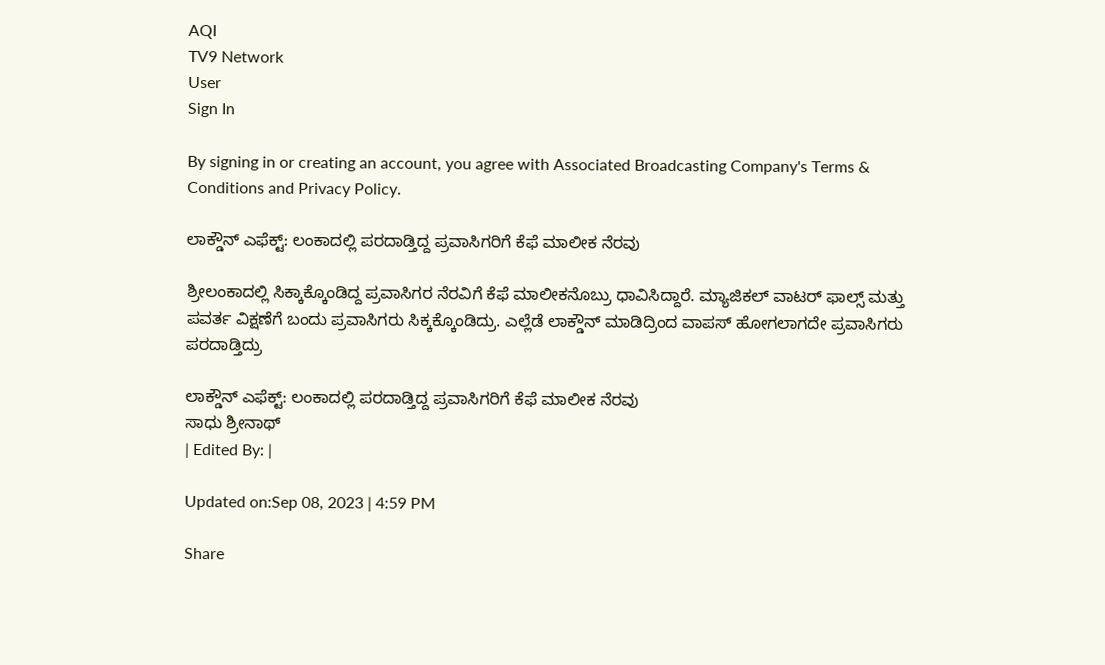AQI
TV9 Network
User
Sign In

By signing in or creating an account, you agree with Associated Broadcasting Company's Terms & Conditions and Privacy Policy.

ಲಾಕ್ಡೌನ್ ಎಫೆಕ್ಟ್: ಲಂಕಾದಲ್ಲಿ ಪರದಾಡ್ತಿದ್ದ ಪ್ರವಾಸಿಗರಿಗೆ ಕೆಫೆ ಮಾಲೀಕ ನೆರವು

ಶ್ರೀಲಂಕಾದಲ್ಲಿ ಸಿಕ್ಕಾಕ್ಕೊಂಡಿದ್ದ ಪ್ರವಾಸಿಗರ ನೆರವಿಗೆ ಕೆಫೆ ಮಾಲೀಕನೊಬ್ರು ಧಾವಿಸಿದ್ದಾರೆ. ಮ್ಯಾಜಿಕಲ್ ವಾಟರ್ ಫಾಲ್ಸ್ ಮತ್ತು ಪವರ್ತ ವಿಕ್ಷಣೆಗೆ ಬಂದು ಪ್ರವಾಸಿಗರು ಸಿಕ್ಕಕ್ಕೊಂಡಿದ್ರು. ಎಲ್ಲೆಡೆ ಲಾಕ್ಡೌನ್ ಮಾಡಿದ್ರಿಂದ ವಾಪಸ್ ಹೋಗಲಾಗದೇ ಪ್ರವಾಸಿಗರು ಪರದಾಡ್ತಿದ್ರು

ಲಾಕ್ಡೌನ್ ಎಫೆಕ್ಟ್: ಲಂಕಾದಲ್ಲಿ ಪರದಾಡ್ತಿದ್ದ ಪ್ರವಾಸಿಗರಿಗೆ ಕೆಫೆ ಮಾಲೀಕ ನೆರವು
ಸಾಧು ಶ್ರೀನಾಥ್
| Edited By: |

Updated on:Sep 08, 2023 | 4:59 PM

Share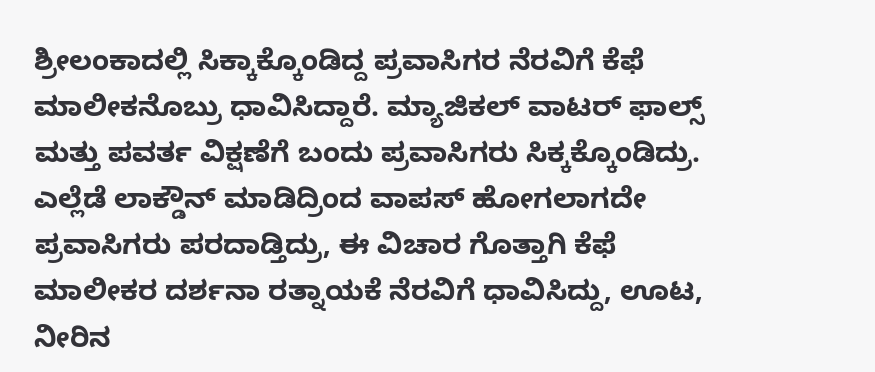ಶ್ರೀಲಂಕಾದಲ್ಲಿ ಸಿಕ್ಕಾಕ್ಕೊಂಡಿದ್ದ ಪ್ರವಾಸಿಗರ ನೆರವಿಗೆ ಕೆಫೆ ಮಾಲೀಕನೊಬ್ರು ಧಾವಿಸಿದ್ದಾರೆ. ಮ್ಯಾಜಿಕಲ್ ವಾಟರ್ ಫಾಲ್ಸ್ ಮತ್ತು ಪವರ್ತ ವಿಕ್ಷಣೆಗೆ ಬಂದು ಪ್ರವಾಸಿಗರು ಸಿಕ್ಕಕ್ಕೊಂಡಿದ್ರು. ಎಲ್ಲೆಡೆ ಲಾಕ್ಡೌನ್ ಮಾಡಿದ್ರಿಂದ ವಾಪಸ್ ಹೋಗಲಾಗದೇ ಪ್ರವಾಸಿಗರು ಪರದಾಡ್ತಿದ್ರು, ಈ ವಿಚಾರ ಗೊತ್ತಾಗಿ ಕೆಫೆ ಮಾಲೀಕರ ದರ್ಶನಾ ರತ್ನಾಯಕೆ ನೆರವಿಗೆ ಧಾವಿಸಿದ್ದು, ಊಟ, ನೀರಿನ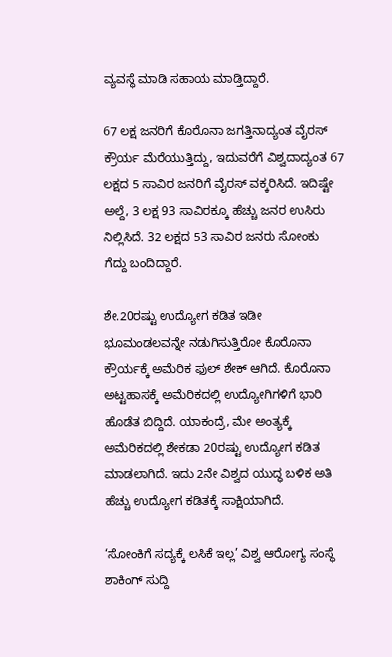ವ್ಯವಸ್ಥೆ ಮಾಡಿ ಸಹಾಯ ಮಾಡ್ತಿದ್ದಾರೆ.

67 ಲಕ್ಷ ಜನರಿಗೆ ಕೊರೊನಾ ಜಗತ್ತಿನಾದ್ಯಂತ ವೈರಸ್ ಕ್ರೌರ್ಯ ಮೆರೆಯುತ್ತಿದ್ದು, ಇದುವರೆಗೆ ವಿಶ್ವದಾದ್ಯಂತ 67 ಲಕ್ಷದ 5 ಸಾವಿರ ಜನರಿಗೆ ವೈರಸ್ ವಕ್ಕರಿಸಿದೆ. ಇದಿಷ್ಟೇ ಅಲ್ದೆ, 3 ಲಕ್ಷ 93 ಸಾವಿರಕ್ಕೂ ಹೆಚ್ಚು ಜನರ ಉಸಿರು ನಿಲ್ಲಿಸಿದೆ. 32 ಲಕ್ಷದ 53 ಸಾವಿರ ಜನರು ಸೋಂಕು ಗೆದ್ದು ಬಂದಿದ್ದಾರೆ.

ಶೇ.20ರಷ್ಟು ಉದ್ಯೋಗ ಕಡಿತ ಇಡೀ ಭೂಮಂಡಲವನ್ನೇ ನಡುಗಿಸುತ್ತಿರೋ ಕೊರೊನಾ ಕ್ರೌರ್ಯಕ್ಕೆ ಅಮೆರಿಕ ಫುಲ್ ಶೇಕ್ ಆಗಿದೆ. ಕೊರೊನಾ ಅಟ್ಟಹಾಸಕ್ಕೆ ಅಮೆರಿಕದಲ್ಲಿ ಉದ್ಯೋಗಿಗಳಿಗೆ ಭಾರಿ ಹೊಡೆತ ಬಿದ್ದಿದೆ. ಯಾಕಂದ್ರೆ, ಮೇ ಅಂತ್ಯಕ್ಕೆ ಅಮೆರಿಕದಲ್ಲಿ ಶೇಕಡಾ 20ರಷ್ಟು ಉದ್ಯೋಗ ಕಡಿತ ಮಾಡಲಾಗಿದೆ. ಇದು 2ನೇ ವಿಶ್ವದ ಯುದ್ಧ ಬಳಿಕ ಅತಿ ಹೆಚ್ಚು ಉದ್ಯೋಗ ಕಡಿತಕ್ಕೆ ಸಾಕ್ಷಿಯಾಗಿದೆ.

‘ಸೋಂಕಿಗೆ ಸದ್ಯಕ್ಕೆ ಲಸಿಕೆ ಇಲ್ಲ’ ವಿಶ್ವ ಆರೋಗ್ಯ ಸಂಸ್ಥೆ ಶಾಕಿಂಗ್ ಸುದ್ದಿ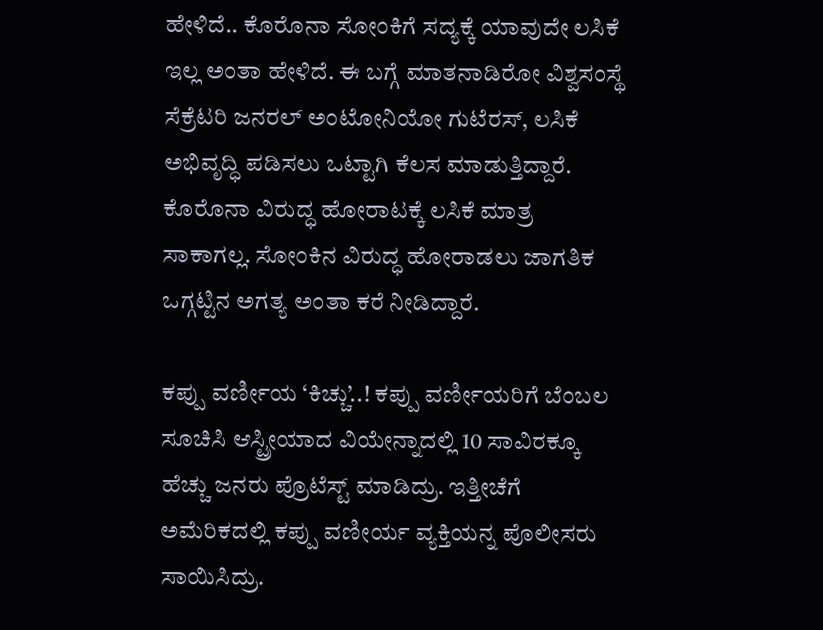ಹೇಳಿದೆ.. ಕೊರೊನಾ ಸೋಂಕಿಗೆ ಸದ್ಯಕ್ಕೆ ಯಾವುದೇ ಲಸಿಕೆ ಇಲ್ಲ ಅಂತಾ ಹೇಳಿದೆ. ಈ ಬಗ್ಗೆ ಮಾತನಾಡಿರೋ ವಿಶ್ವಸಂಸ್ಥೆ ಸೆಕ್ರೆಟರಿ ಜನರಲ್ ಅಂಟೋನಿಯೋ ಗುಟೆರಸ್, ಲಸಿಕೆ ಅಭಿವೃದ್ಧಿ ಪಡಿಸಲು ಒಟ್ಟಾಗಿ ಕೆಲಸ ಮಾಡುತ್ತಿದ್ದಾರೆ. ಕೊರೊನಾ ವಿರುದ್ಧ ಹೋರಾಟಕ್ಕೆ ಲಸಿಕೆ ಮಾತ್ರ ಸಾಕಾಗಲ್ಲ. ಸೋಂಕಿನ ವಿರುದ್ಧ ಹೋರಾಡಲು ಜಾಗತಿಕ ಒಗ್ಗಟ್ಟಿನ ಅಗತ್ಯ ಅಂತಾ ಕರೆ ನೀಡಿದ್ದಾರೆ.

ಕಪ್ಪು ವರ್ಣೀಯ ‘ಕಿಚ್ಚು’..! ಕಪ್ಪು ವರ್ಣೀಯರಿಗೆ ಬೆಂಬಲ ಸೂಚಿಸಿ ಆಸ್ಟ್ರೀಯಾದ ವಿಯೇನ್ನಾದಲ್ಲಿ 10 ಸಾವಿರಕ್ಕೂ ಹೆಚ್ಚು ಜನರು ಪ್ರೊಟೆಸ್ಟ್ ಮಾಡಿದ್ರು. ಇತ್ತೀಚೆಗೆ ಅಮೆರಿಕದಲ್ಲಿ ಕಪ್ಪು ವಣೀರ್ಯ ವ್ಯಕ್ತಿಯನ್ನ ಪೊಲೀಸರು ಸಾಯಿಸಿದ್ರು.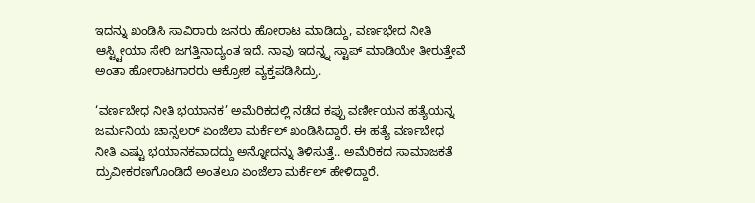ಇದನ್ನು ಖಂಡಿಸಿ ಸಾವಿರಾರು ಜನರು ಹೋರಾಟ ಮಾಡಿದ್ದು, ವರ್ಣಭೇದ ನೀತಿ ಆಸ್ಟ್ಟೀಯಾ ಸೇರಿ ಜಗತ್ತಿನಾದ್ಯಂತ ಇದೆ. ನಾವು ಇದನ್ನ್ನ ಸ್ಟಾಪ್ ಮಾಡಿಯೇ ತೀರುತ್ತೇವೆ ಅಂತಾ ಹೋರಾಟಗಾರರು ಆಕ್ರೋಶ ವ್ಯಕ್ತಪಡಿಸಿದ್ರು.

‘ವರ್ಣಬೇಧ ನೀತಿ ಭಯಾನಕ’ ಅಮೆರಿಕದಲ್ಲಿ ನಡೆದ ಕಪ್ಪು ವರ್ಣೀಯನ ಹತ್ಯೆಯನ್ನ ಜರ್ಮನಿಯ ಚಾನ್ಸಲರ್ ಏಂಜೆಲಾ ಮರ್ಕೆಲ್ ಖಂಡಿಸಿದ್ದಾರೆ. ಈ ಹತ್ಯೆ ವರ್ಣಬೇಧ ನೀತಿ ಎಷ್ಟು ಭಯಾನಕವಾದದ್ದು ಅನ್ನೋದನ್ನು ತಿಳಿಸುತ್ತೆ.. ಅಮೆರಿಕದ ಸಾಮಾಜಕತೆ ದ್ರುವೀಕರಣಗೊಂಡಿದೆ ಅಂತಲೂ ಏಂಜೆಲಾ ಮರ್ಕೆಲ್ ಹೇಳಿದ್ದಾರೆ.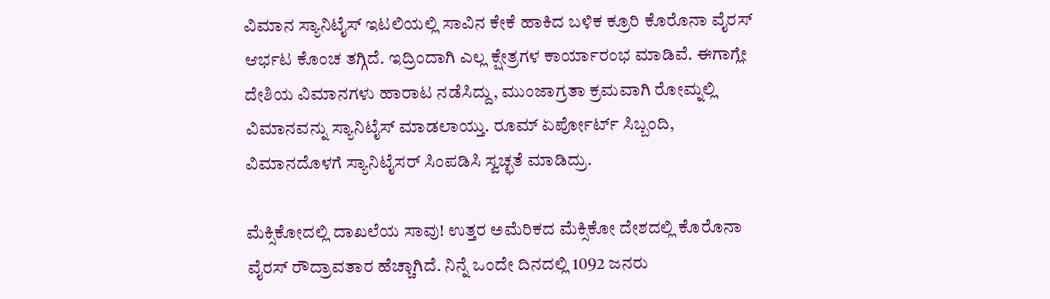ವಿಮಾನ ಸ್ಯಾನಿಟೈಸ್ ಇಟಲಿಯಲ್ಲಿ ಸಾವಿನ ಕೇಕೆ ಹಾಕಿದ ಬಳಿಕ ಕ್ರೂರಿ ಕೊರೊನಾ ವೈರಸ್ ಆರ್ಭಟ ಕೊಂಚ ತಗ್ಗಿದೆ. ಇದ್ರಿಂದಾಗಿ ಎಲ್ಲ ಕ್ಷೇತ್ರಗಳ ಕಾರ್ಯಾರಂಭ ಮಾಡಿವೆ. ಈಗಾಗ್ಲೇ ದೇಶಿಯ ವಿಮಾನಗಳು ಹಾರಾಟ ನಡೆಸಿದ್ದು, ಮುಂಜಾಗ್ರತಾ ಕ್ರಮವಾಗಿ ರೋಮ್ನಲ್ಲಿ ವಿಮಾನವನ್ನು ಸ್ಯಾನಿಟೈಸ್ ಮಾಡಲಾಯ್ತು. ರೂಮ್ ಏರ್ಪೋರ್ಟ್ ಸಿಬ್ಬಂದಿ, ವಿಮಾನದೊಳಗೆ ಸ್ಯಾನಿಟೈಸರ್ ಸಿಂಪಡಿಸಿ ಸ್ವಚ್ಛತೆ ಮಾಡಿದ್ರು.

ಮೆಕ್ಸಿಕೋದಲ್ಲಿ ದಾಖಲೆಯ ಸಾವು! ಉತ್ತರ ಅಮೆರಿಕದ ಮೆಕ್ಸಿಕೋ ದೇಶದಲ್ಲಿ ಕೊರೊನಾ ವೈರಸ್ ರೌದ್ರಾವತಾರ ಹೆಚ್ಚಾಗಿದೆ. ನಿನ್ನೆ ಒಂದೇ ದಿನದಲ್ಲಿ 1092 ಜನರು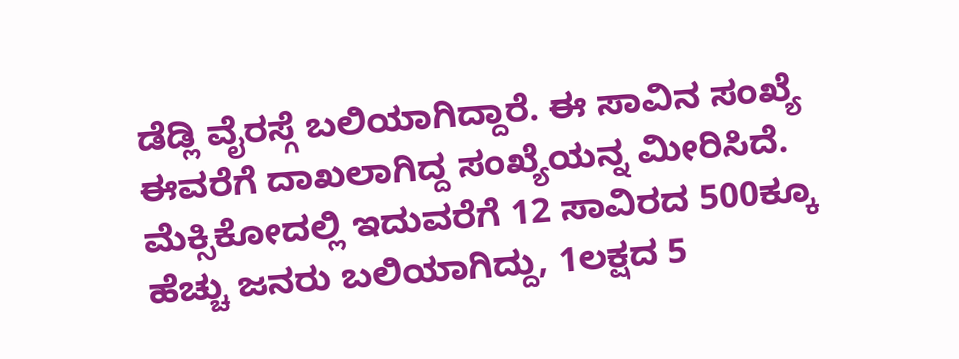ಡೆಡ್ಲಿ ವೈರಸ್ಗೆ ಬಲಿಯಾಗಿದ್ದಾರೆ. ಈ ಸಾವಿನ ಸಂಖ್ಯೆ ಈವರೆಗೆ ದಾಖಲಾಗಿದ್ದ ಸಂಖ್ಯೆಯನ್ನ ಮೀರಿಸಿದೆ. ಮೆಕ್ಸಿಕೋದಲ್ಲಿ ಇದುವರೆಗೆ 12 ಸಾವಿರದ 500ಕ್ಕೂ ಹೆಚ್ಚು ಜನರು ಬಲಿಯಾಗಿದ್ದು, 1ಲಕ್ಷದ 5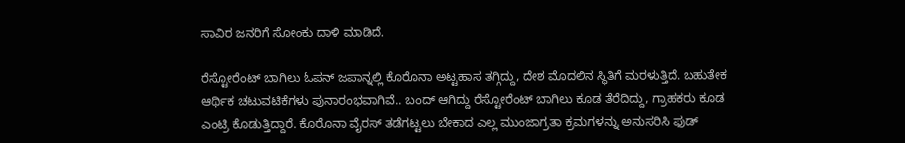ಸಾವಿರ ಜನರಿಗೆ ಸೋಂಕು ದಾಳಿ ಮಾಡಿದೆ.

ರೆಸ್ಟೋರೆಂಟ್ ಬಾಗಿಲು ಓಪನ್ ಜಪಾನ್ನಲ್ಲಿ ಕೊರೊನಾ ಅಟ್ಟಹಾಸ ತಗ್ಗಿದ್ದು, ದೇಶ ಮೊದಲಿನ ಸ್ಥಿತಿಗೆ ಮರಳುತ್ತಿದೆ. ಬಹುತೇಕ ಆರ್ಥಿಕ ಚಟುವಟಿಕೆಗಳು ಪುನಾರಂಭವಾಗಿವೆ.. ಬಂದ್ ಆಗಿದ್ದು ರೆಸ್ಟೋರೆಂಟ್ ಬಾಗಿಲು ಕೂಡ ತೆರೆದಿದ್ದು, ಗ್ರಾಹಕರು ಕೂಡ ಎಂಟ್ರಿ ಕೊಡುತ್ತಿದ್ದಾರೆ. ಕೊರೊನಾ ವೈರಸ್ ತಡೆಗಟ್ಟಲು ಬೇಕಾದ ಎಲ್ಲ ಮುಂಜಾಗ್ರತಾ ಕ್ರಮಗಳನ್ನು ಅನುಸರಿಸಿ ಫುಡ್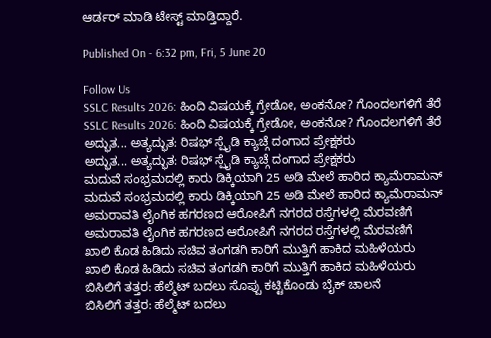ಆರ್ಡರ್ ಮಾಡಿ ಟೇಸ್ಟ್ ಮಾಡ್ತಿದ್ದಾರೆ.

Published On - 6:32 pm, Fri, 5 June 20

Follow Us
SSLC Results 2026: ಹಿಂದಿ ವಿಷಯಕ್ಕೆ ಗ್ರೇಡೋ, ಅಂಕನೋ? ಗೊಂದಲಗಳಿಗೆ ತೆರೆ
SSLC Results 2026: ಹಿಂದಿ ವಿಷಯಕ್ಕೆ ಗ್ರೇಡೋ, ಅಂಕನೋ? ಗೊಂದಲಗಳಿಗೆ ತೆರೆ
ಅದ್ಭುತ... ಅತ್ಯದ್ಭುತ: ರಿಷಭ್ ಸ್ಪೈಡಿ ಕ್ಯಾಚ್ಗೆ ದಂಗಾದ ಪ್ರೇಕ್ಷಕರು
ಅದ್ಭುತ... ಅತ್ಯದ್ಭುತ: ರಿಷಭ್ ಸ್ಪೈಡಿ ಕ್ಯಾಚ್ಗೆ ದಂಗಾದ ಪ್ರೇಕ್ಷಕರು
ಮದುವೆ ಸಂಭ್ರಮದಲ್ಲಿ ಕಾರು ಡಿಕ್ಕಿಯಾಗಿ 25 ಅಡಿ ಮೇಲೆ ಹಾರಿದ ಕ್ಯಾಮೆರಾಮನ್
ಮದುವೆ ಸಂಭ್ರಮದಲ್ಲಿ ಕಾರು ಡಿಕ್ಕಿಯಾಗಿ 25 ಅಡಿ ಮೇಲೆ ಹಾರಿದ ಕ್ಯಾಮೆರಾಮನ್
ಅಮರಾವತಿ ಲೈಂಗಿಕ ಹಗರಣದ ಆರೋಪಿಗೆ ನಗರದ ರಸ್ತೆಗಳಲ್ಲಿ ಮೆರವಣಿಗೆ
ಅಮರಾವತಿ ಲೈಂಗಿಕ ಹಗರಣದ ಆರೋಪಿಗೆ ನಗರದ ರಸ್ತೆಗಳಲ್ಲಿ ಮೆರವಣಿಗೆ
ಖಾಲಿ ಕೊಡ ಹಿಡಿದು ಸಚಿವ ತಂಗಡಗಿ ಕಾರಿಗೆ ಮುತ್ತಿಗೆ ಹಾಕಿದ ಮಹಿಳೆಯರು
ಖಾಲಿ ಕೊಡ ಹಿಡಿದು ಸಚಿವ ತಂಗಡಗಿ ಕಾರಿಗೆ ಮುತ್ತಿಗೆ ಹಾಕಿದ ಮಹಿಳೆಯರು
ಬಿಸಿಲಿಗೆ ತತ್ತರ: ಹೆಲ್ಮೆಟ್ ಬದಲು ಸೊಪ್ಪು ಕಟ್ಟಿಕೊಂಡು ಬೈಕ್ ಚಾಲನೆ
ಬಿಸಿಲಿಗೆ ತತ್ತರ: ಹೆಲ್ಮೆಟ್ ಬದಲು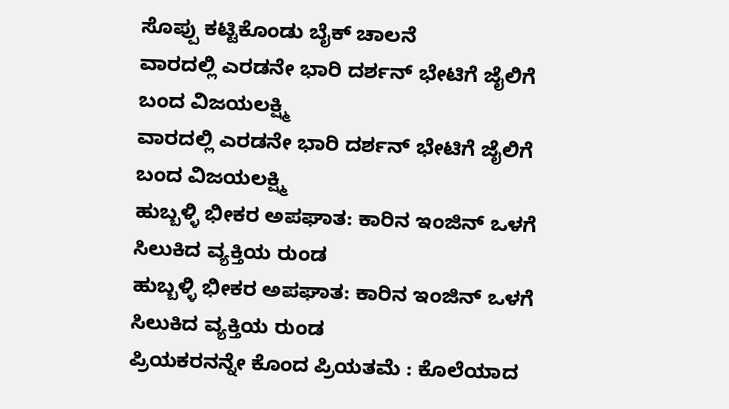ಸೊಪ್ಪು ಕಟ್ಟಿಕೊಂಡು ಬೈಕ್ ಚಾಲನೆ
ವಾರದಲ್ಲಿ ಎರಡನೇ ಭಾರಿ ದರ್ಶನ್ ಭೇಟಿಗೆ ಜೈಲಿಗೆ ಬಂದ ವಿಜಯಲಕ್ಷ್ಮಿ
ವಾರದಲ್ಲಿ ಎರಡನೇ ಭಾರಿ ದರ್ಶನ್ ಭೇಟಿಗೆ ಜೈಲಿಗೆ ಬಂದ ವಿಜಯಲಕ್ಷ್ಮಿ
ಹುಬ್ಬಳ್ಳಿ ಭೀಕರ ಅಪಘಾತ: ಕಾರಿನ ಇಂಜಿನ್ ಒಳಗೆ ಸಿಲುಕಿದ ವ್ಯಕ್ತಿಯ ರುಂಡ
ಹುಬ್ಬಳ್ಳಿ ಭೀಕರ ಅಪಘಾತ: ಕಾರಿನ ಇಂಜಿನ್ ಒಳಗೆ ಸಿಲುಕಿದ ವ್ಯಕ್ತಿಯ ರುಂಡ
ಪ್ರಿಯಕರನನ್ನೇ ಕೊಂದ ಪ್ರಿಯತಮೆ : ಕೊಲೆಯಾದ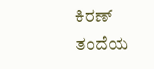ಕಿರಣ್ ತಂದೆಯ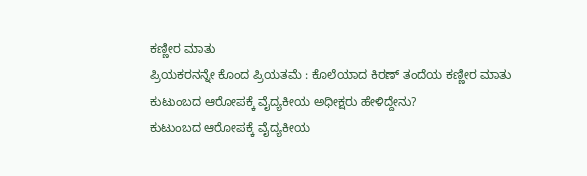ಕಣ್ಣೀರ ಮಾತು
ಪ್ರಿಯಕರನನ್ನೇ ಕೊಂದ ಪ್ರಿಯತಮೆ : ಕೊಲೆಯಾದ ಕಿರಣ್ ತಂದೆಯ ಕಣ್ಣೀರ ಮಾತು
ಕುಟುಂಬದ ಆರೋಪಕ್ಕೆ ವೈದ್ಯಕೀಯ ಅಧೀಕ್ಷರು ಹೇಳಿದ್ದೇನು?
ಕುಟುಂಬದ ಆರೋಪಕ್ಕೆ ವೈದ್ಯಕೀಯ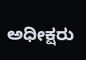ಅಧೀಕ್ಷರು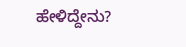ಹೇಳಿದ್ದೇನು?